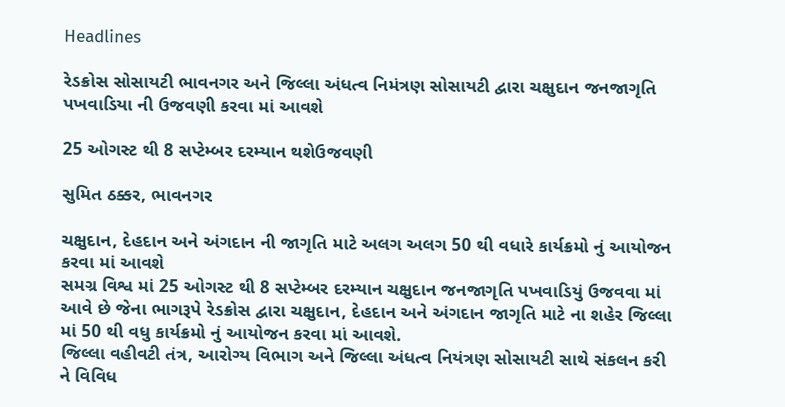Headlines

રેડક્રોસ સોસાયટી ભાવનગર અને જિલ્લા અંધત્વ નિમંત્રણ સોસાયટી દ્વારા ચક્ષુદાન જનજાગૃતિ પખવાડિયા ની ઉજવણી કરવા માં આવશે

25 ઓગસ્ટ થી 8 સપ્ટેમ્બર દરમ્યાન થશેઉજવણી

સુમિત ઠક્કર, ભાવનગર

ચક્ષુદાન, દેહદાન અને અંગદાન ની જાગૃતિ માટે અલગ અલગ 50 થી વધારે કાર્યક્રમો નું આયોજન કરવા માં આવશે
સમગ્ર વિશ્વ માં 25 ઓગસ્ટ થી 8 સપ્ટેમ્બર દરમ્યાન ચક્ષુદાન જનજાગૃતિ પખવાડિયું ઉજવવા માં આવે છે જેના ભાગરૂપે રેડક્રોસ દ્વારા ચક્ષુદાન, દેહદાન અને અંગદાન જાગૃતિ માટે ના શહેર જિલ્લા માં 50 થી વધુ કાર્યક્રમો નું આયોજન કરવા માં આવશે.
જિલ્લા વહીવટી તંત્ર, આરોગ્ય વિભાગ અને જિલ્લા અંધત્વ નિયંત્રણ સોસાયટી સાથે સંકલન કરી ને વિવિધ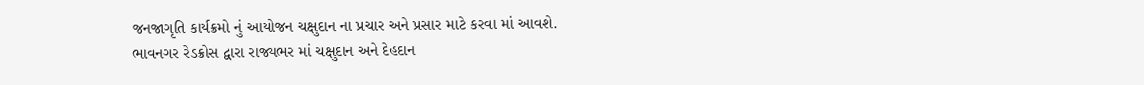જનજાગૃતિ કાર્યક્રમો નું આયોજન ચક્ષુદાન ના પ્રચાર અને પ્રસાર માટે કરવા માં આવશે.
ભાવનગર રેડક્રોસ દ્વારા રાજ્યભર માં ચક્ષુદાન અને દેહદાન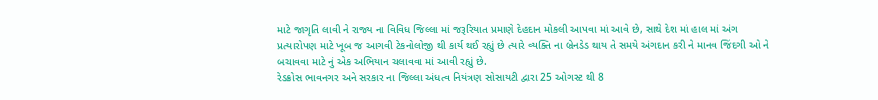માટે જાગૃતિ લાવી ને રાજ્ય ના વિવિધ જિલ્લા માં જરૂરિયાત પ્રમાણે દેહદાન મોકલી આપવા માં આવે છે, સાથે દેશ માં હાલ માં અંગ પ્રત્યારોપણ માટે ખૂબ જ આગવી ટેકનોલોજી થી કાર્ય થઈ રહ્યું છે ત્યારે વ્યક્તિ ના બ્રેનડેડ થાય તે સમયે અંગદાન કરી ને માનવ જિંદગી ઓ ને બચાવવા માટે નું એક અભિયાન ચલાવવા માં આવી રહ્યું છે.
રેડક્રોસ ભાવનગર અને સરકાર ના જિલ્લા અંધત્વ નિયંત્રણ સોસાયટી દ્વારા 25 ઓગસ્ટ થી 8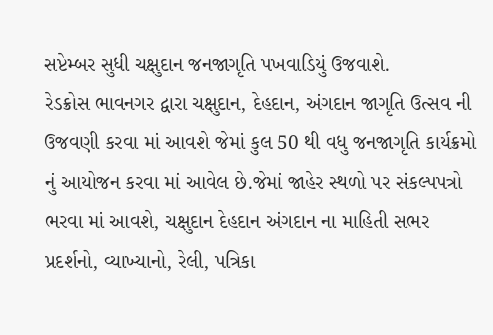સપ્ટેમ્બર સુધી ચક્ષુદાન જનજાગૃતિ પખવાડિયું ઉજવાશે.
રેડક્રોસ ભાવનગર દ્વારા ચક્ષુદાન, દેહદાન, અંગદાન જાગૃતિ ઉત્સવ ની ઉજવણી કરવા માં આવશે જેમાં કુલ 50 થી વધુ જનજાગૃતિ કાર્યક્રમો નું આયોજન કરવા માં આવેલ છે.જેમાં જાહેર સ્થળો પર સંકલ્પપત્રો ભરવા માં આવશે, ચક્ષુદાન દેહદાન અંગદાન ના માહિતી સભર પ્રદર્શનો, વ્યાખ્યાનો, રેલી, પત્રિકા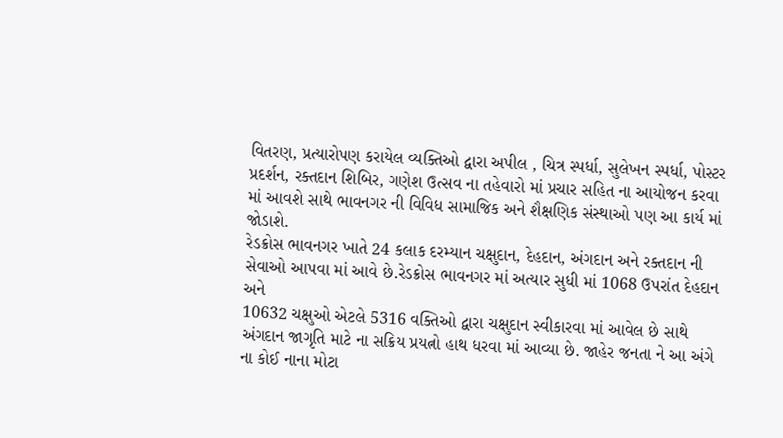વિતરણ, પ્રત્યારોપણ કરાયેલ વ્યક્તિઓ દ્વારા અપીલ , ચિત્ર સ્પર્ધા, સુલેખન સ્પર્ધા, પોસ્ટર પ્રદર્શન, રક્તદાન શિબિર, ગણેશ ઉત્સવ ના તહેવારો માં પ્રચાર સહિત ના આયોજન કરવા માં આવશે સાથે ભાવનગર ની વિવિધ સામાજિક અને શૈક્ષણિક સંસ્થાઓ પણ આ કાર્ય માં જોડાશે.
રેડક્રોસ ભાવનગર ખાતે 24 કલાક દરમ્યાન ચક્ષુદાન, દેહદાન, અંગદાન અને રક્તદાન ની સેવાઓ આપવા માં આવે છે.રેડક્રોસ ભાવનગર માં અત્યાર સુધી માં 1068 ઉપરાંત દેહદાન અને
10632 ચક્ષુઓ એટલે 5316 વક્તિઓ દ્વારા ચક્ષુદાન સ્વીકારવા માં આવેલ છે સાથે અંગદાન જાગૃતિ માટે ના સક્રિય પ્રયત્નો હાથ ધરવા માં આવ્યા છે. જાહેર જનતા ને આ અંગે ના કોઈ નાના મોટા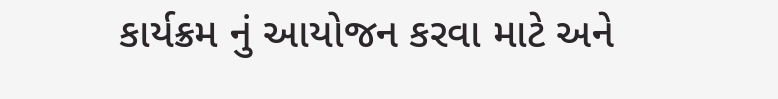કાર્યક્રમ નું આયોજન કરવા માટે અને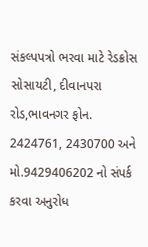સંકલ્પપત્રો ભરવા માટે રેડક્રોસ સોસાયટી, દીવાનપરા રોડ,ભાવનગર ફોન. 2424761, 2430700 અને મો.9429406202 નો સંપર્ક કરવા અનુરોધ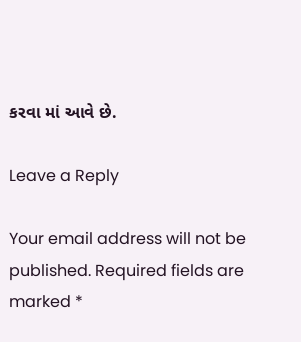કરવા માં આવે છે.

Leave a Reply

Your email address will not be published. Required fields are marked *